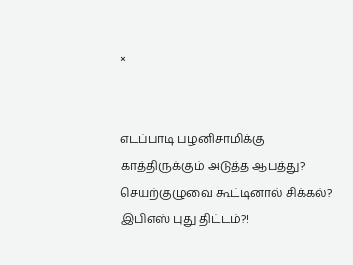×


எடப்பாடி பழனிசாமிக்கு காத்திருக்கும் அடுத்த ஆபத்து? செயற்குழுவை கூட்டினால் சிக்கல்? இபிஎஸ் புது திட்டம்?!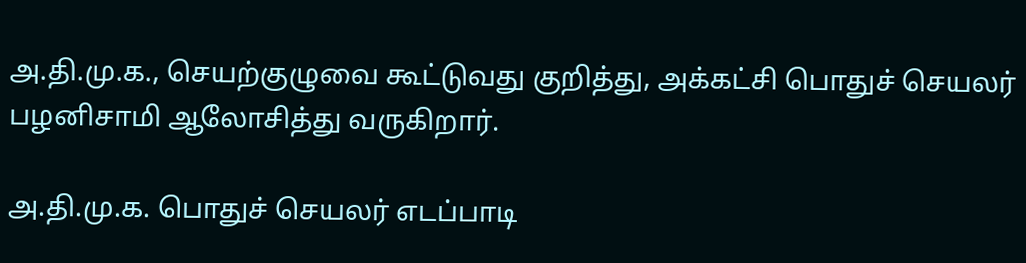அ.தி.மு.க., செயற்குழுவை கூட்டுவது குறித்து, அக்கட்சி பொதுச் செயலர் பழனிசாமி ஆலோசித்து வருகிறார்.

அ.தி.மு.க. பொதுச் செயலர் எடப்பாடி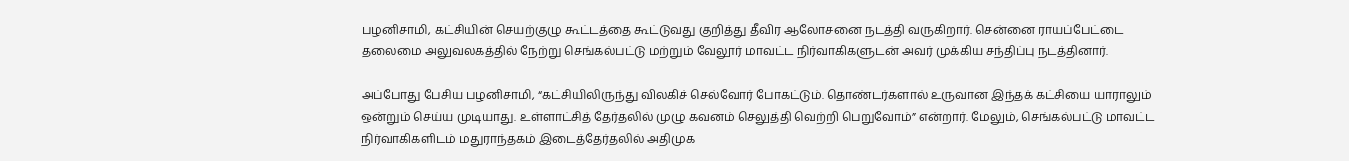பழனிசாமி, கட்சியின் செயற்குழு கூட்டத்தை கூட்டுவது குறித்து தீவிர ஆலோசனை நடத்தி வருகிறார். சென்னை ராயப்பேட்டை தலைமை அலுவலகத்தில் நேற்று செங்கல்பட்டு மற்றும் வேலூர் மாவட்ட நிர்வாகிகளுடன் அவர் முக்கிய சந்திப்பு நடத்தினார்.

அப்போது பேசிய பழனிசாமி, “கட்சியிலிருந்து விலகிச் செல்வோர் போகட்டும். தொண்டர்களால் உருவான இந்தக் கட்சியை யாராலும் ஒன்றும் செய்ய முடியாது. உள்ளாட்சித் தேர்தலில் முழு கவனம் செலுத்தி வெற்றி பெறுவோம்” என்றார். மேலும், செங்கல்பட்டு மாவட்ட நிர்வாகிகளிடம் மதுராந்தகம் இடைத்தேர்தலில் அதிமுக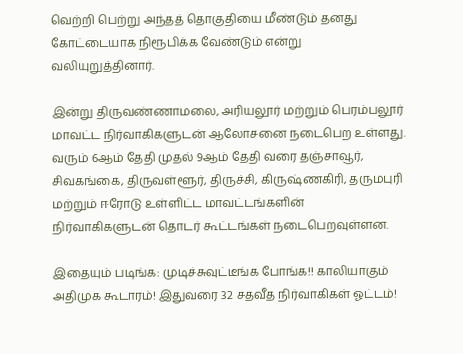வெற்றி பெற்று அந்தத் தொகுதியை மீண்டும் தனது கோட்டையாக நிரூபிக்க வேண்டும் என்று வலியுறுத்தினார்.

இன்று திருவண்ணாமலை, அரியலூர் மற்றும் பெரம்பலூர் மாவட்ட நிர்வாகிகளுடன் ஆலோசனை நடைபெற உள்ளது. வரும் 6ஆம் தேதி முதல் 9ஆம் தேதி வரை தஞ்சாவூர், சிவகங்கை, திருவள்ளூர், திருச்சி, கிருஷ்ணகிரி, தருமபுரி மற்றும் ஈரோடு உள்ளிட்ட மாவட்டங்களின் நிர்வாகிகளுடன் தொடர் கூட்டங்கள் நடைபெறவுள்ளன.

இதையும் படிங்க: முடிச்சுவுட்டீங்க போங்க!! காலியாகும் அதிமுக கூடாரம்! இதுவரை 32 சதவீத நிர்வாகிகள் ஓட்டம்!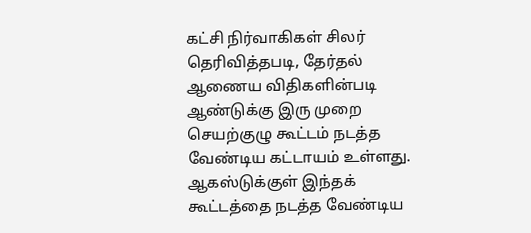கட்சி நிர்வாகிகள் சிலர் தெரிவித்தபடி, தேர்தல் ஆணைய விதிகளின்படி ஆண்டுக்கு இரு முறை செயற்குழு கூட்டம் நடத்த வேண்டிய கட்டாயம் உள்ளது. ஆகஸ்டுக்குள் இந்தக் கூட்டத்தை நடத்த வேண்டிய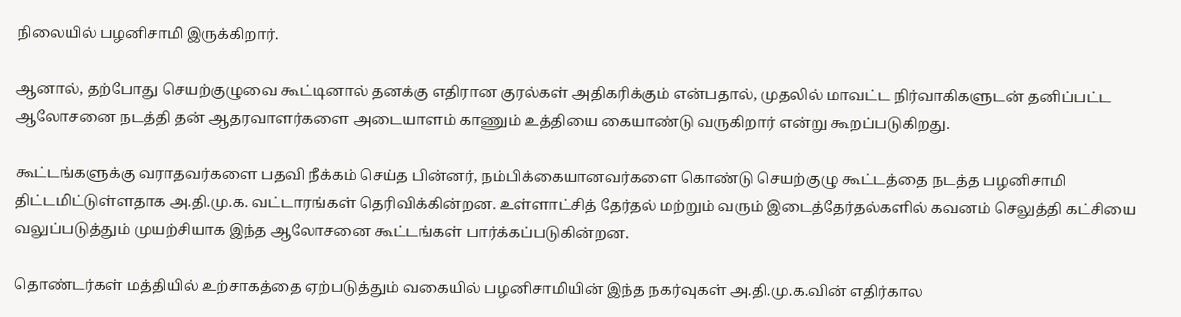நிலையில் பழனிசாமி இருக்கிறார்.

ஆனால், தற்போது செயற்குழுவை கூட்டினால் தனக்கு எதிரான குரல்கள் அதிகரிக்கும் என்பதால், முதலில் மாவட்ட நிர்வாகிகளுடன் தனிப்பட்ட ஆலோசனை நடத்தி தன் ஆதரவாளர்களை அடையாளம் காணும் உத்தியை கையாண்டு வருகிறார் என்று கூறப்படுகிறது.

கூட்டங்களுக்கு வராதவர்களை பதவி நீக்கம் செய்த பின்னர், நம்பிக்கையானவர்களை கொண்டு செயற்குழு கூட்டத்தை நடத்த பழனிசாமி திட்டமிட்டுள்ளதாக அ.தி.மு.க. வட்டாரங்கள் தெரிவிக்கின்றன. உள்ளாட்சித் தேர்தல் மற்றும் வரும் இடைத்தேர்தல்களில் கவனம் செலுத்தி கட்சியை வலுப்படுத்தும் முயற்சியாக இந்த ஆலோசனை கூட்டங்கள் பார்க்கப்படுகின்றன.

தொண்டர்கள் மத்தியில் உற்சாகத்தை ஏற்படுத்தும் வகையில் பழனிசாமியின் இந்த நகர்வுகள் அ.தி.மு.க.வின் எதிர்கால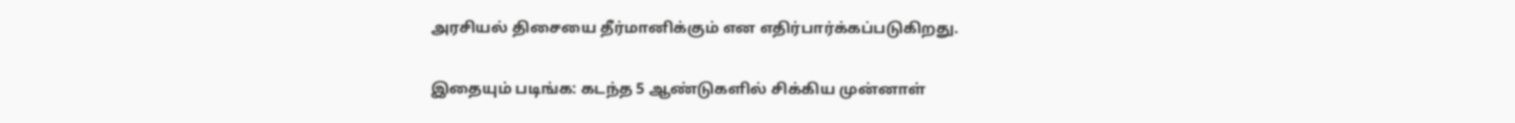அரசியல் திசையை தீர்மானிக்கும் என எதிர்பார்க்கப்படுகிறது.

இதையும் படிங்க: கடந்த 5 ஆண்டுகளில் சிக்கிய முன்னாள்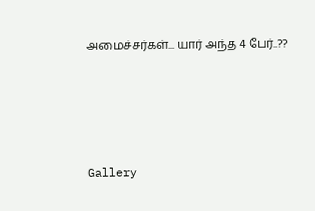அமைச்சர்கள்... யார் அந்த 4 பேர்..??




Gallery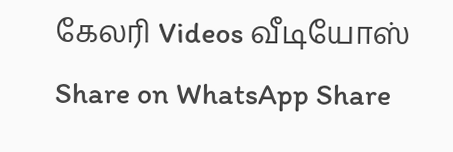கேலரி Videos வீடியோஸ் Share on WhatsApp Share